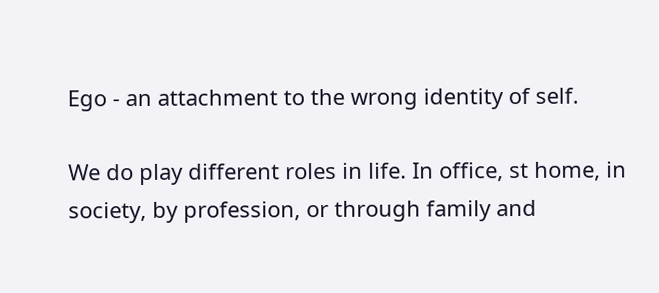Ego - an attachment to the wrong identity of self.

We do play different roles in life. In office, st home, in society, by profession, or through family and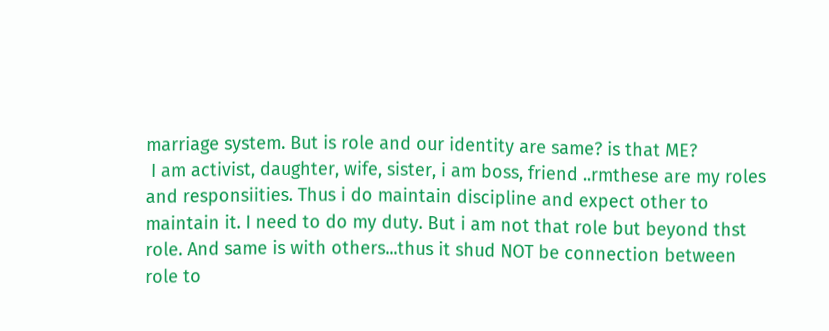marriage system. But is role and our identity are same? is that ME?
 I am activist, daughter, wife, sister, i am boss, friend ..rmthese are my roles and responsiities. Thus i do maintain discipline and expect other to maintain it. I need to do my duty. But i am not that role but beyond thst role. And same is with others...thus it shud NOT be connection between role to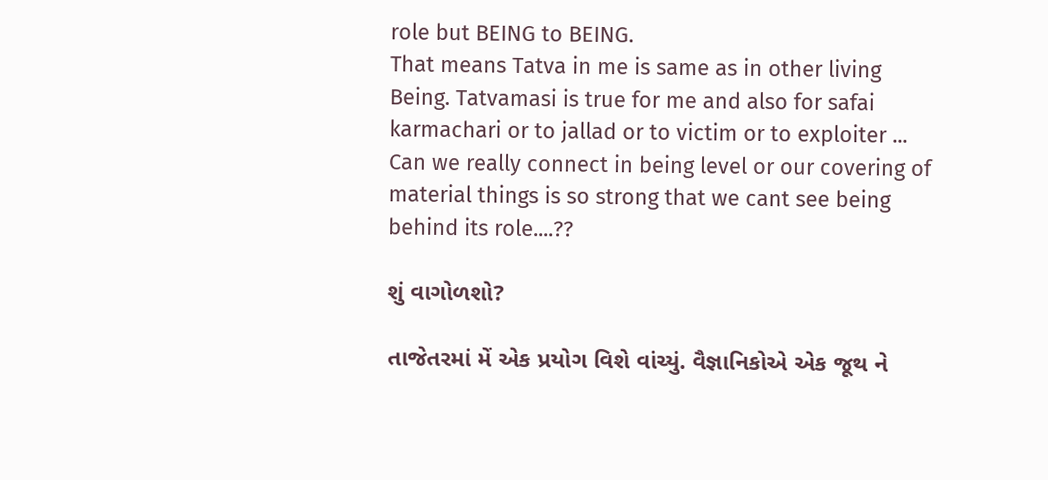role but BEING to BEING.
That means Tatva in me is same as in other living Being. Tatvamasi is true for me and also for safai karmachari or to jallad or to victim or to exploiter ...
Can we really connect in being level or our covering of material things is so strong that we cant see being behind its role....??

શું વાગોળશો?

તાજેતરમાં મેં એક પ્રયોગ વિશે વાંચ્યું. વૈજ્ઞાનિકોએ એક જૂથ ને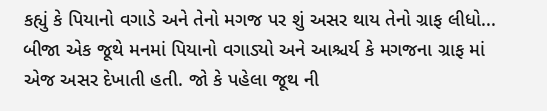કહ્યું કે પિયાનો વગાડે અને તેનો મગજ પર શું અસર થાય તેનો ગ્રાફ લીધો... બીજા એક જૂથે મનમાં પિયાનો વગાડ્યો અને આશ્ચર્ય કે મગજના ગ્રાફ માં એજ અસર દેખાતી હતી. જો કે પહેલા જૂથ ની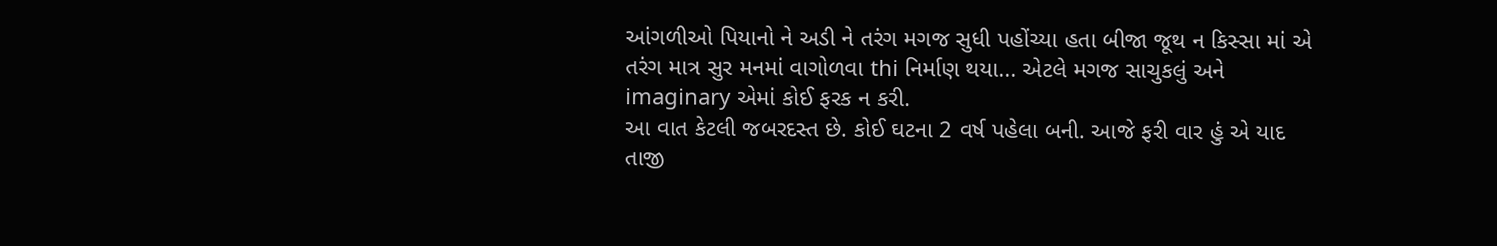આંગળીઓ પિયાનો ને અડી ને તરંગ મગજ સુધી પહોંચ્યા હતા બીજા જૂથ ન કિસ્સા માં એ તરંગ માત્ર સુર મનમાં વાગોળવા thi નિર્માણ થયા... એટલે મગજ સાચુકલું અને imaginary એમાં કોઈ ફરક ન કરી.
આ વાત કેટલી જબરદસ્ત છે. કોઈ ઘટના 2 વર્ષ પહેલા બની. આજે ફરી વાર હું એ યાદ તાજી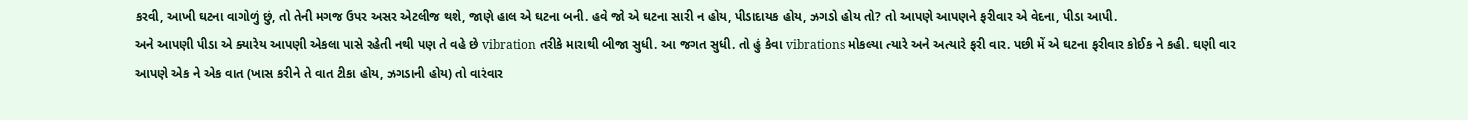કરવી, આખી ઘટના વાગોળું છું, તો તેની મગજ ઉપર અસર એટલીજ થશે, જાણે હાલ એ ઘટના બની. હવે જો એ ઘટના સારી ન હોય, પીડાદાયક હોય, ઝગડો હોય તો? તો આપણે આપણને ફરીવાર એ વેદના, પીડા આપી.
અને આપણી પીડા એ ક્યારેય આપણી એકલા પાસે રહેતી નથી પણ તે વહે છે vibration તરીકે મારાથી બીજા સુધી. આ જગત સુધી. તો હું કેવા vibrations મોકલ્યા ત્યારે અને અત્યારે ફરી વાર. પછી મેં એ ઘટના ફરીવાર કોઈક ને કહી. ઘણી વાર આપણે એક ને એક વાત (ખાસ કરીને તે વાત ટીકા હોય, ઝગડાની હોય) તો વારંવાર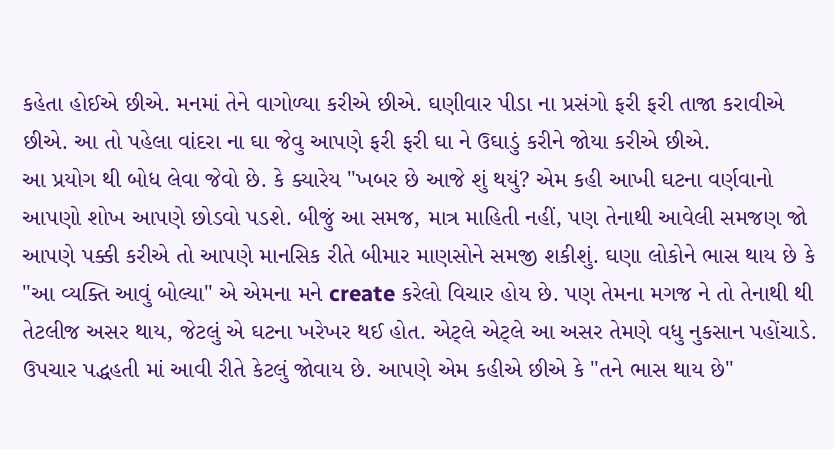કહેતા હોઈએ છીએ. મનમાં તેને વાગોળ્યા કરીએ છીએ. ઘણીવાર પીડા ના પ્રસંગો ફરી ફરી તાજા કરાવીએ છીએ. આ તો પહેલા વાંદરા ના ઘા જેવુ આપણે ફરી ફરી ઘા ને ઉઘાડું કરીને જોયા કરીએ છીએ.
આ પ્રયોગ થી બોધ લેવા જેવો છે. કે ક્યારેય "ખબર છે આજે શું થયું? એમ કહી આખી ઘટના વર્ણવાનો આપણો શોખ આપણે છોડવો પડશે. બીજું આ સમજ, માત્ર માહિતી નહીં, પણ તેનાથી આવેલી સમજણ જો આપણે પક્કી કરીએ તો આપણે માનસિક રીતે બીમાર માણસોને સમજી શકીશું. ઘણા લોકોને ભાસ થાય છે કે "આ વ્યક્તિ આવું બોલ્યા" એ એમના મને create કરેલો વિચાર હોય છે. પણ તેમના મગજ ને તો તેનાથી થી તેટલીજ અસર થાય, જેટલું એ ઘટના ખરેખર થઈ હોત. એટ્લે એટ્લે આ અસર તેમણે વધુ નુકસાન પહોંચાડે. ઉપચાર પદ્ધહતી માં આવી રીતે કેટલું જોવાય છે. આપણે એમ કહીએ છીએ કે "તને ભાસ થાય છે"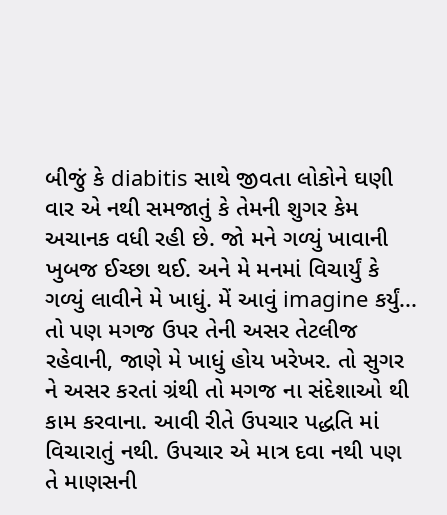બીજું કે diabitis સાથે જીવતા લોકોને ઘણી વાર એ નથી સમજાતું કે તેમની શુગર કેમ અચાનક વધી રહી છે. જો મને ગળ્યું ખાવાની ખુબજ ઈચ્છા થઈ. અને મે મનમાં વિચાર્યું કે ગળ્યું લાવીને મે ખાધું. મેં આવું imagine કર્યું... તો પણ મગજ ઉપર તેની અસર તેટલીજ રહેવાની, જાણે મે ખાધું હોય ખરેખર. તો સુગર ને અસર કરતાં ગ્રંથી તો મગજ ના સંદેશાઓ થી કામ કરવાના. આવી રીતે ઉપચાર પદ્ધતિ માં વિચારાતું નથી. ઉપચાર એ માત્ર દવા નથી પણ તે માણસની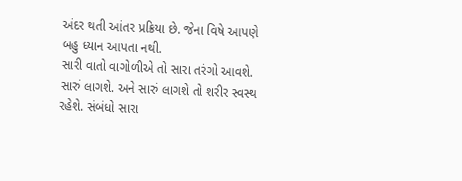અંદર થતી આંતર પ્રક્રિયા છે. જેના વિષે આપણે બહુ ધ્યાન આપતા નથી.
સારી વાતો વાગોળીએ તો સારા તરંગો આવશે. સારું લાગશે. અને સારું લાગશે તો શરીર સ્વસ્થ રહેશે. સંબંધો સારા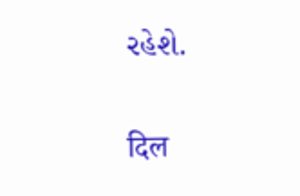રહેશે.

दिल